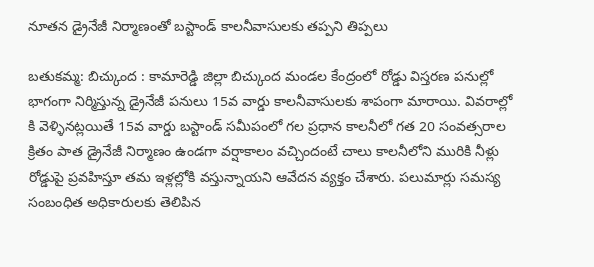నూతన డ్రైనేజీ నిర్మాణంతో బస్టాండ్ కాలనీవాసులకు తప్పని తిప్పలు

బతుకమ్మ: బిచ్కుంద : కామారెడ్డి జిల్లా బిచ్కుంద మండల కేంద్రంలో రోడ్డు విస్తరణ పనుల్లో భాగంగా నిర్మిస్తున్న డ్రైనేజీ పనులు 15వ వార్డు కాలనీవాసులకు శాపంగా మారాయి. వివరాల్లో కి వెళ్ళినట్లయితే 15వ వార్డు బస్టాండ్ సమీపంలో గల ప్రధాన కాలనీలో గత 20 సంవత్సరాల క్రితం పాత డ్రైనేజీ నిర్మాణం ఉండగా వర్షాకాలం వచ్చిందంటే చాలు కాలనీలోని మురికి నీళ్లు రోడ్డుపై ప్రవహిస్తూ తమ ఇళ్లల్లోకి వస్తున్నాయని ఆవేదన వ్యక్తం చేశారు. పలుమార్లు సమస్య సంబంధిత అధికారులకు తెలిపిన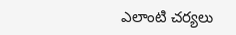ఎలాంటి చర్యలు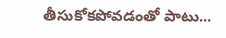తీసుకోకపోవడంతో పాటు...